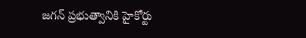జగన్ ప్రభుత్వానికి హైకోర్టు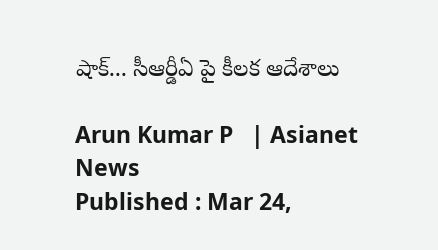షాక్... సీఆర్డీఏ పై కీలక ఆదేశాలు

Arun Kumar P   | Asianet News
Published : Mar 24,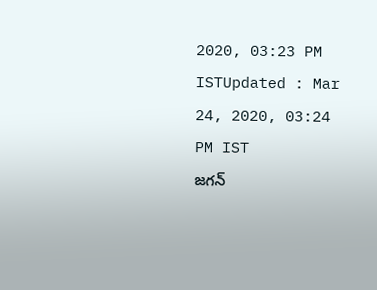2020, 03:23 PM ISTUpdated : Mar 24, 2020, 03:24 PM IST
జగన్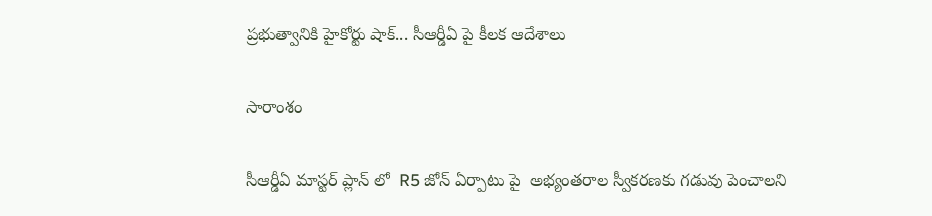ప్రభుత్వానికి హైకోర్టు షాక్... సీఆర్డీఏ పై కీలక ఆదేశాలు

సారాంశం

సీఆర్డీఏ మాస్టర్ ప్లాన్ లో  R5 జోన్ ఏర్పాటు పై  అభ్యంతరాల స్వీకరణకు గడువు పెంచాలని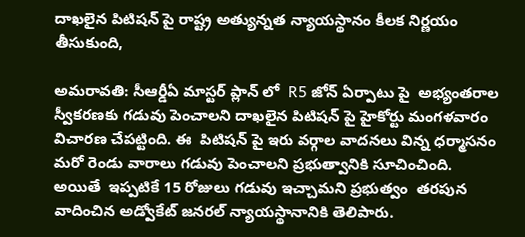దాఖలైన పిటిషన్ పై రాష్ట్ర అత్యున్నత న్యాయస్థానం కీలక నిర్ణయం తీసుకుంది,

అమరావతి: సీఆర్డీఏ మాస్టర్ ప్లాన్ లో  R5 జోన్ ఏర్పాటు పై  అభ్యంతరాల స్వీకరణకు గడువు పెంచాలని దాఖలైన పిటిషన్ పై హైకోర్టు మంగళవారం విచారణ చేపట్టింది. ఈ  పిటిషన్ పై ఇరు వర్గాల వాదనలు విన్న ధర్మాసనం మరో రెండు వారాలు గడువు పెంచాలని ప్రభుత్వానికి సూచించింది. అయితే  ఇప్పటికే 15 రోజులు గడువు ఇచ్చామని ప్రభుత్వం  తరపున వాదించిన అడ్వోకేట్ జనరల్ న్యాయస్థానానికి తెలిపారు.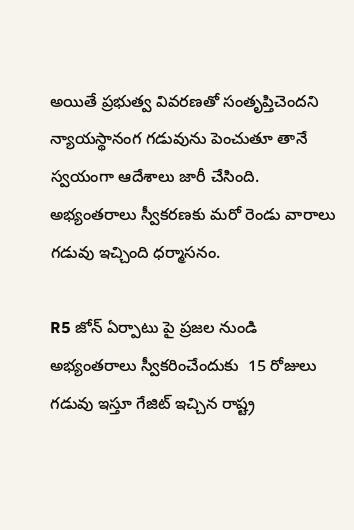అయితే ప్రభుత్వ వివరణతో సంతృప్తిచెందని న్యాయస్థానంగ గడువును పెంచుతూ తానే స్వయంగా ఆదేశాలు జారీ చేసింది. అభ్యంతరాలు స్వీకరణకు మరో రెండు వారాలు గడువు ఇచ్చింది ధర్మాసనం.

R5 జోన్ ఏర్పాటు పై ప్రజల నుండి అభ్యంతరాలు స్వీకరించేందుకు  15 రోజులు గడువు ఇస్తూ గేజిట్ ఇచ్చిన రాష్ట్ర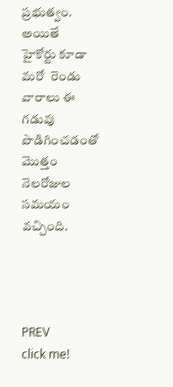ప్రభుత్వం. అయితే  హైకోర్టు కూడా మరో  రెండు వారాలు ఈ గడువు పొడిగించడంతో మొత్తం నెలరోజుల సమయం వచ్చింది.




PREV
click me!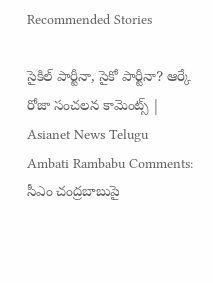Recommended Stories

సైకిల్ పార్టీనా, సైకో పార్టీనా? ఆర్కే రోజా సంచలన కామెంట్స్ | Asianet News Telugu
Ambati Rambabu Comments: సీఎం చంద్రబాబుపై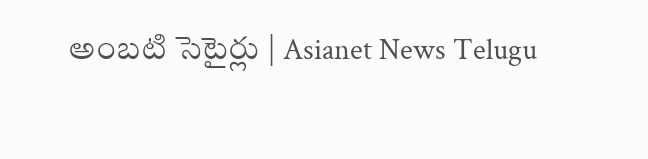అంబటి సెటైర్లు | Asianet News Telugu